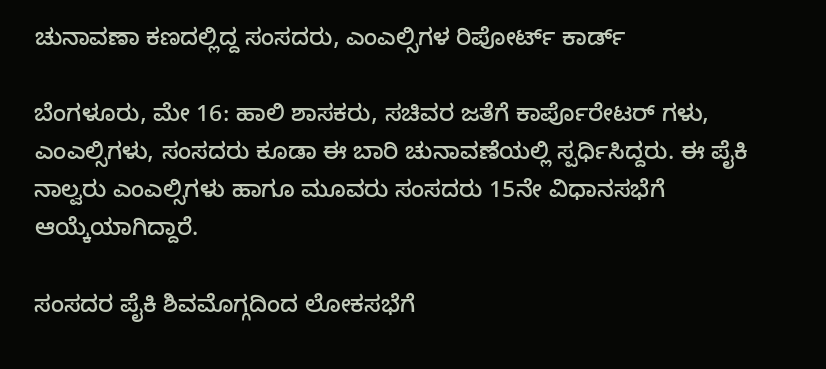ಚುನಾವಣಾ ಕಣದಲ್ಲಿದ್ದ ಸಂಸದರು, ಎಂಎಲ್ಸಿಗಳ ರಿಪೋರ್ಟ್ ಕಾರ್ಡ್

ಬೆಂಗಳೂರು, ಮೇ 16: ಹಾಲಿ ಶಾಸಕರು, ಸಚಿವರ ಜತೆಗೆ ಕಾರ್ಪೊರೇಟರ್ ಗಳು, ಎಂಎಲ್ಸಿಗಳು, ಸಂಸದರು ಕೂಡಾ ಈ ಬಾರಿ ಚುನಾವಣೆಯಲ್ಲಿ ಸ್ಪರ್ಧಿಸಿದ್ದರು. ಈ ಪೈಕಿ ನಾಲ್ವರು ಎಂಎಲ್ಸಿಗಳು ಹಾಗೂ ಮೂವರು ಸಂಸದರು 15ನೇ ವಿಧಾನಸಭೆಗೆ ಆಯ್ಕೆಯಾಗಿದ್ದಾರೆ.

ಸಂಸದರ ಪೈಕಿ ಶಿವಮೊಗ್ಗದಿಂದ ಲೋಕಸಭೆಗೆ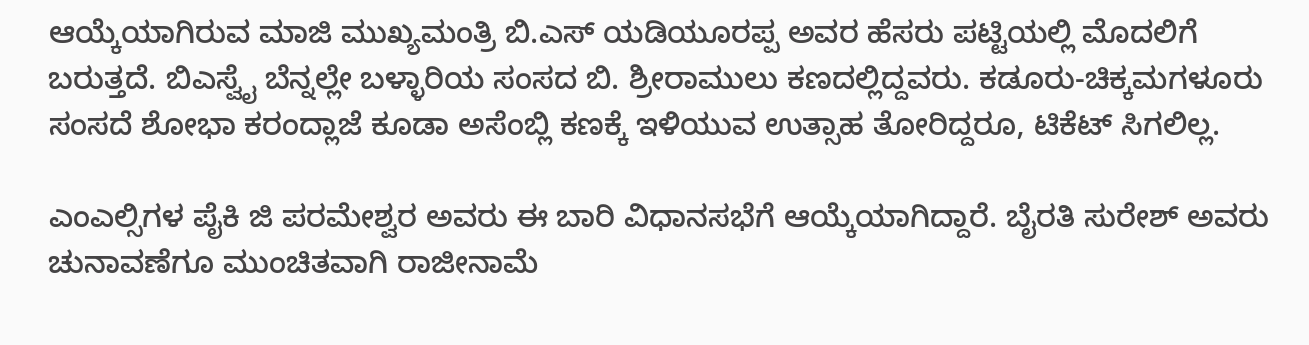ಆಯ್ಕೆಯಾಗಿರುವ ಮಾಜಿ ಮುಖ್ಯಮಂತ್ರಿ ಬಿ.ಎಸ್ ಯಡಿಯೂರಪ್ಪ ಅವರ ಹೆಸರು ಪಟ್ಟಿಯಲ್ಲಿ ಮೊದಲಿಗೆ ಬರುತ್ತದೆ. ಬಿಎಸ್ವೈ ಬೆನ್ನಲ್ಲೇ ಬಳ್ಳಾರಿಯ ಸಂಸದ ಬಿ. ಶ್ರೀರಾಮುಲು ಕಣದಲ್ಲಿದ್ದವರು. ಕಡೂರು-ಚಿಕ್ಕಮಗಳೂರು ಸಂಸದೆ ಶೋಭಾ ಕರಂದ್ಲಾಜೆ ಕೂಡಾ ಅಸೆಂಬ್ಲಿ ಕಣಕ್ಕೆ ಇಳಿಯುವ ಉತ್ಸಾಹ ತೋರಿದ್ದರೂ, ಟಿಕೆಟ್ ಸಿಗಲಿಲ್ಲ.

ಎಂಎಲ್ಸಿಗಳ ಪೈಕಿ ಜಿ ಪರಮೇಶ್ವರ ಅವರು ಈ ಬಾರಿ ವಿಧಾನಸಭೆಗೆ ಆಯ್ಕೆಯಾಗಿದ್ದಾರೆ. ಬೈರತಿ ಸುರೇಶ್ ಅವರು ಚುನಾವಣೆಗೂ ಮುಂಚಿತವಾಗಿ ರಾಜೀನಾಮೆ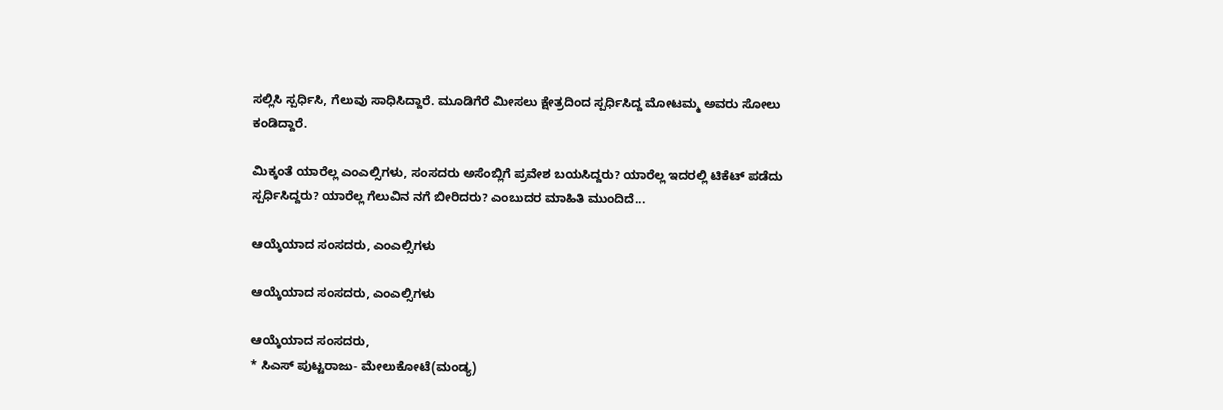ಸಲ್ಲಿಸಿ ಸ್ಪರ್ಧಿಸಿ, ಗೆಲುವು ಸಾಧಿಸಿದ್ದಾರೆ. ಮೂಡಿಗೆರೆ ಮೀಸಲು ಕ್ಷೇತ್ರದಿಂದ ಸ್ಪರ್ಧಿಸಿದ್ದ ಮೋಟಮ್ಮ ಅವರು ಸೋಲು ಕಂಡಿದ್ದಾರೆ.

ಮಿಕ್ಕಂತೆ ಯಾರೆಲ್ಲ ಎಂಎಲ್ಸಿಗಳು, ಸಂಸದರು ಅಸೆಂಬ್ಲಿಗೆ ಪ್ರವೇಶ ಬಯಸಿದ್ದರು? ಯಾರೆಲ್ಲ ಇದರಲ್ಲಿ ಟಿಕೆಟ್ ಪಡೆದು ಸ್ಪರ್ಧಿಸಿದ್ದರು? ಯಾರೆಲ್ಲ ಗೆಲುವಿನ ನಗೆ ಬೀರಿದರು? ಎಂಬುದರ ಮಾಹಿತಿ ಮುಂದಿದೆ...

ಆಯ್ಕೆಯಾದ ಸಂಸದರು, ಎಂಎಲ್ಸಿಗಳು

ಆಯ್ಕೆಯಾದ ಸಂಸದರು, ಎಂಎಲ್ಸಿಗಳು

ಆಯ್ಕೆಯಾದ ಸಂಸದರು,
* ಸಿಎಸ್ ಪುಟ್ಟರಾಜು- ಮೇಲುಕೋಟೆ(ಮಂಡ್ಯ)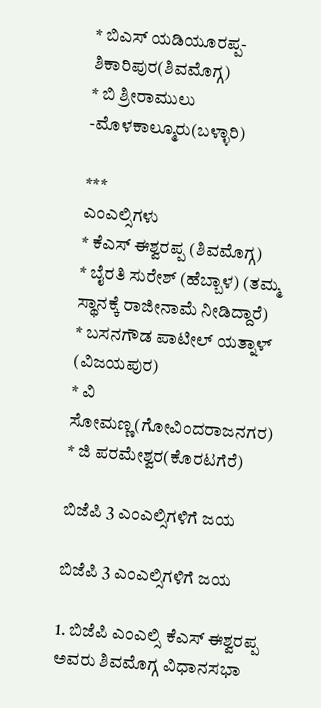* ಬಿಎಸ್ ಯಡಿಯೂರಪ್ಪ- ಶಿಕಾರಿಪುರ(ಶಿವಮೊಗ್ಗ)
* ಬಿ ಶ್ರೀರಾಮುಲು -ಮೊಳಕಾಲ್ಮೂರು(ಬಳ್ಳಾರಿ)

***
ಎಂಎಲ್ಸಿಗಳು
* ಕೆಎಸ್ ಈಶ್ವರಪ್ಪ (ಶಿವಮೊಗ್ಗ)
* ಬೈರತಿ ಸುರೇಶ್ (ಹೆಬ್ಬಾಳ) (ತಮ್ಮ ಸ್ಥಾನಕ್ಕೆ ರಾಜೀನಾಮೆ ನೀಡಿದ್ದಾರೆ)
* ಬಸನಗೌಡ ಪಾಟೀಲ್ ಯತ್ನಾಳ್ (ವಿಜಯಪುರ)
* ವಿ ಸೋಮಣ್ಣ(ಗೋವಿಂದರಾಜನಗರ)
* ಜಿ ಪರಮೇಶ್ವರ(ಕೊರಟಗೆರೆ)

ಬಿಜೆಪಿ 3 ಎಂಎಲ್ಸಿಗಳಿಗೆ ಜಯ

ಬಿಜೆಪಿ 3 ಎಂಎಲ್ಸಿಗಳಿಗೆ ಜಯ

1. ಬಿಜೆಪಿ ಎಂಎಲ್ಸಿ ಕೆಎಸ್ ಈಶ್ವರಪ್ಪ ಅವರು ಶಿವಮೊಗ್ಗ ವಿಧಾನಸಭಾ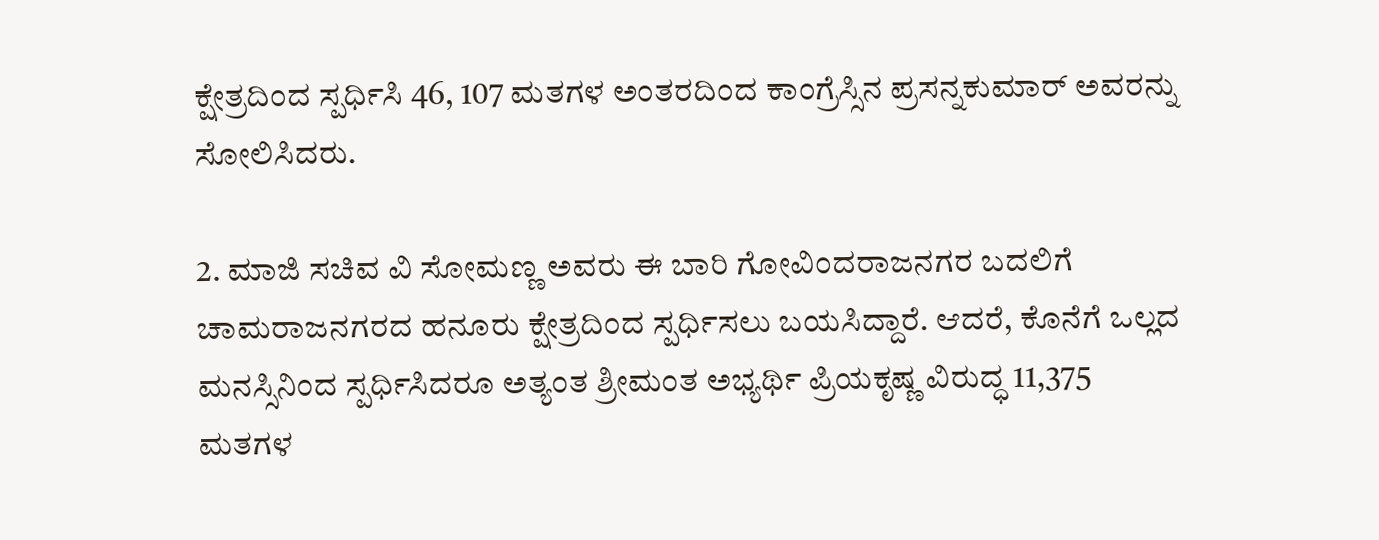ಕ್ಷೇತ್ರದಿಂದ ಸ್ಪರ್ಧಿಸಿ 46, 107 ಮತಗಳ ಅಂತರದಿಂದ ಕಾಂಗ್ರೆಸ್ಸಿನ ಪ್ರಸನ್ನಕುಮಾರ್ ಅವರನ್ನು ಸೋಲಿಸಿದರು.

2. ಮಾಜಿ ಸಚಿವ ವಿ ಸೋಮಣ್ಣ ಅವರು ಈ ಬಾರಿ ಗೋವಿಂದರಾಜನಗರ ಬದಲಿಗೆ ಚಾಮರಾಜನಗರದ ಹನೂರು ಕ್ಷೇತ್ರದಿಂದ ಸ್ಪರ್ಧಿಸಲು ಬಯಸಿದ್ದಾರೆ. ಆದರೆ, ಕೊನೆಗೆ ಒಲ್ಲದ ಮನಸ್ಸಿನಿಂದ ಸ್ಪರ್ಧಿಸಿದರೂ ಅತ್ಯಂತ ಶ್ರೀಮಂತ ಅಭ್ಯರ್ಥಿ ಪ್ರಿಯಕೃಷ್ಣ ವಿರುದ್ಧ 11,375 ಮತಗಳ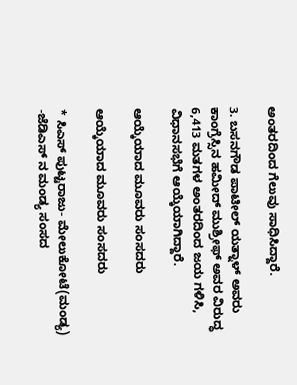ಅಂತರದಿಂದ ಗೆಲುವು ಸಾಧಿಸಿದ್ದಾರೆ.

3. ಬಸನಗೌಡ ಪಾಟೀಲ್ ಯತ್ನಾಳ್ ಅವರು ಕಾಂಗ್ರೆಸ್ಸಿನ ಹಮೀದ್ ಮುಶ್ರೀಫ್ ಅವರ ವಿರುದ್ಧ 6,413 ಮತಗಳ ಅಂತರದಿಂದ ಜಯ ಗಳಿಸಿ, ವಿಧಾನಸಭೆಗೆ ಆಯ್ಕೆಯಾಗಿದ್ದಾರೆ.

ಆಯ್ಕೆಯಾದ ಮೂವರು ಸಂಸದರು

ಆಯ್ಕೆಯಾದ ಮೂವರು ಸಂಸದರು

* ಸಿಎಸ್ ಪುಟ್ಟರಾಜು- ಮೇಲುಕೋಟೆ(ಮಂಡ್ಯ)
-ಜೆಡಿಎಸ್ ನ ಮಂಡ್ಯ ಸಂಸದ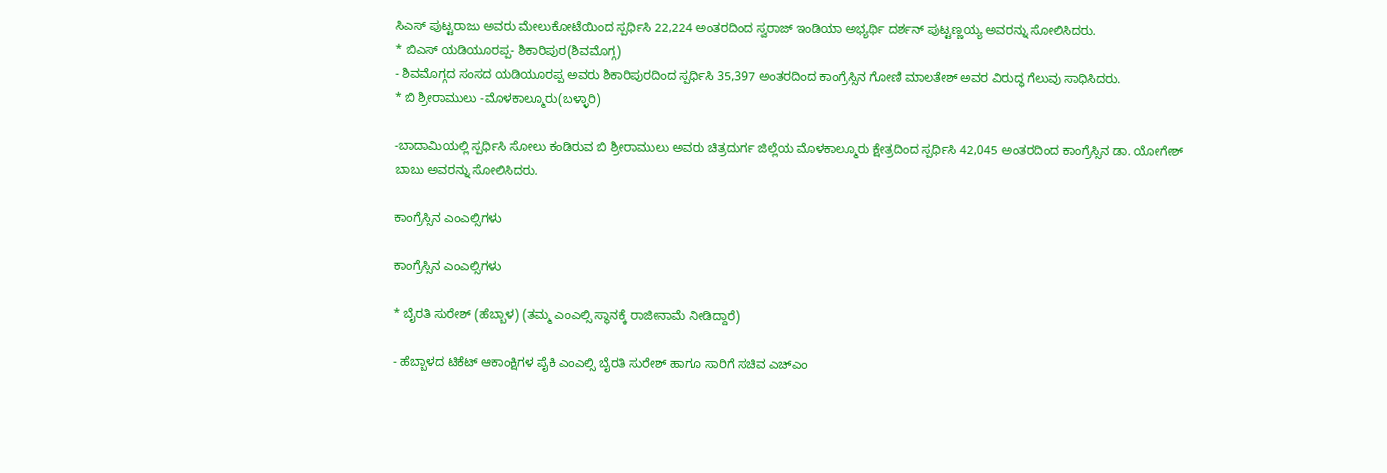ಸಿಎಸ್ ಪುಟ್ಟರಾಜು ಅವರು ಮೇಲುಕೋಟೆಯಿಂದ ಸ್ಪರ್ಧಿಸಿ 22,224 ಅಂತರದಿಂದ ಸ್ವರಾಜ್ ಇಂಡಿಯಾ ಅಭ್ಯರ್ಥಿ ದರ್ಶನ್ ಪುಟ್ಟಣ್ಣಯ್ಯ ಅವರನ್ನು ಸೋಲಿಸಿದರು.
* ಬಿಎಸ್ ಯಡಿಯೂರಪ್ಪ- ಶಿಕಾರಿಪುರ(ಶಿವಮೊಗ್ಗ)
- ಶಿವಮೊಗ್ಗದ ಸಂಸದ ಯಡಿಯೂರಪ್ಪ ಅವರು ಶಿಕಾರಿಪುರದಿಂದ ಸ್ಪರ್ಧಿಸಿ 35,397 ಅಂತರದಿಂದ ಕಾಂಗ್ರೆಸ್ಸಿನ ಗೋಣಿ ಮಾಲತೇಶ್ ಅವರ ವಿರುದ್ಧ ಗೆಲುವು ಸಾಧಿಸಿದರು.
* ಬಿ ಶ್ರೀರಾಮುಲು -ಮೊಳಕಾಲ್ಮೂರು(ಬಳ್ಳಾರಿ)

-ಬಾದಾಮಿಯಲ್ಲಿ ಸ್ಪರ್ಧಿಸಿ ಸೋಲು ಕಂಡಿರುವ ಬಿ ಶ್ರೀರಾಮುಲು ಅವರು ಚಿತ್ರದುರ್ಗ ಜಿಲ್ಲೆಯ ಮೊಳಕಾಲ್ಮೂರು ಕ್ಷೇತ್ರದಿಂದ ಸ್ಪರ್ಧಿಸಿ 42,045 ಅಂತರದಿಂದ ಕಾಂಗ್ರೆಸ್ಸಿನ ಡಾ. ಯೋಗೇಶ್ ಬಾಬು ಅವರನ್ನು ಸೋಲಿಸಿದರು.

ಕಾಂಗ್ರೆಸ್ಸಿನ ಎಂಎಲ್ಸಿಗಳು

ಕಾಂಗ್ರೆಸ್ಸಿನ ಎಂಎಲ್ಸಿಗಳು

* ಬೈರತಿ ಸುರೇಶ್ (ಹೆಬ್ಬಾಳ) (ತಮ್ಮ ಎಂಎಲ್ಸಿ ಸ್ಥಾನಕ್ಕೆ ರಾಜೀನಾಮೆ ನೀಡಿದ್ದಾರೆ)

- ಹೆಬ್ಬಾಳದ ಟಿಕೆಟ್ ಆಕಾಂಕ್ಷಿಗಳ ಪೈಕಿ ಎಂಎಲ್ಸಿ ಬೈರತಿ ಸುರೇಶ್ ಹಾಗೂ ಸಾರಿಗೆ ಸಚಿವ ಎಚ್ಎಂ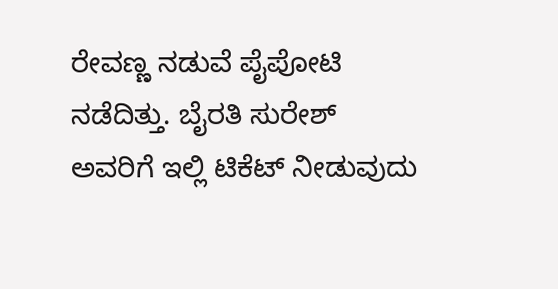ರೇವಣ್ಣ ನಡುವೆ ಪೈಪೋಟಿ ನಡೆದಿತ್ತು. ಬೈರತಿ ಸುರೇಶ್ ಅವರಿಗೆ ಇಲ್ಲಿ ಟಿಕೆಟ್ ನೀಡುವುದು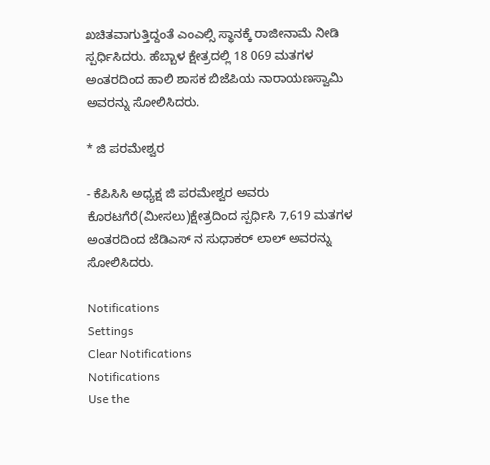ಖಚಿತವಾಗುತ್ತಿದ್ದಂತೆ ಎಂಎಲ್ಸಿ ಸ್ಥಾನಕ್ಕೆ ರಾಜೀನಾಮೆ ನೀಡಿ ಸ್ಪರ್ಧಿಸಿದರು. ಹೆಬ್ಬಾಳ ಕ್ಷೇತ್ರದಲ್ಲಿ 18 069 ಮತಗಳ ಅಂತರದಿಂದ ಹಾಲಿ ಶಾಸಕ ಬಿಜೆಪಿಯ ನಾರಾಯಣಸ್ವಾಮಿ ಅವರನ್ನು ಸೋಲಿಸಿದರು.

* ಜಿ ಪರಮೇಶ್ವರ

- ಕೆಪಿಸಿಸಿ ಅಧ್ಯಕ್ಷ ಜಿ ಪರಮೇಶ್ವರ ಅವರು ಕೊರಟಗೆರೆ(ಮೀಸಲು)ಕ್ಷೇತ್ರದಿಂದ ಸ್ಪರ್ಧಿಸಿ 7,619 ಮತಗಳ ಅಂತರದಿಂದ ಜೆಡಿಎಸ್ ನ ಸುಧಾಕರ್ ಲಾಲ್ ಅವರನ್ನು ಸೋಲಿಸಿದರು.

Notifications
Settings
Clear Notifications
Notifications
Use the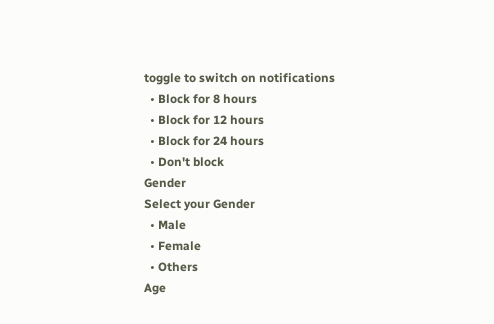toggle to switch on notifications
  • Block for 8 hours
  • Block for 12 hours
  • Block for 24 hours
  • Don't block
Gender
Select your Gender
  • Male
  • Female
  • Others
Age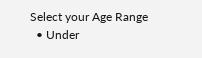Select your Age Range
  • Under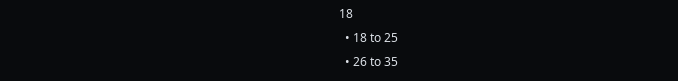18
  • 18 to 25
  • 26 to 35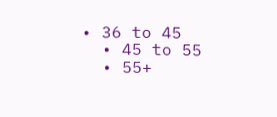• 36 to 45
  • 45 to 55
  • 55+